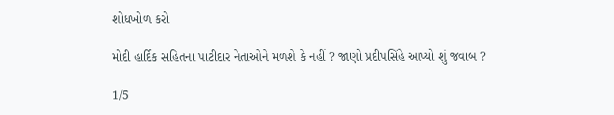શોધખોળ કરો

મોદી હાર્દિક સહિતના પાટીદાર નેતાઓને મળશે કે નહીં ? જાણો પ્રદીપસિંહે આપ્યો શું જવાબ ?

1/5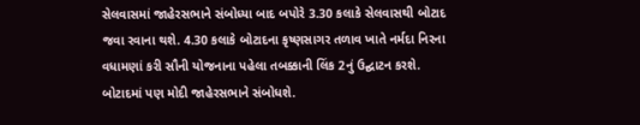સેલવાસમાં જાહેરસભાને સંબોધ્યા બાદ બપોરે 3.30 કલાકે સેલવાસથી બોટાદ જવા રવાના થશે. 4.30 કલાકે બોટાદના કૃષ્ણસાગર તળાવ ખાતે નર્મદા નિરના વધામણાં કરી સૌની યોજનાના પહેલા તબક્કાની લિંક 2નું ઉદ્ઘાટન કરશે. બોટાદમાં પણ મોદી જાહેરસભાને સંબોધશે.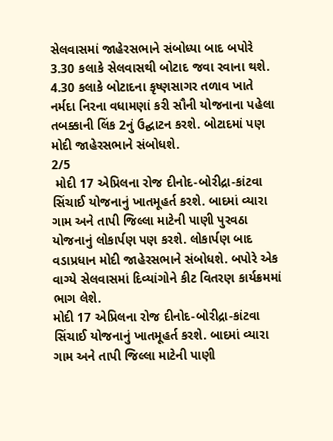સેલવાસમાં જાહેરસભાને સંબોધ્યા બાદ બપોરે 3.30 કલાકે સેલવાસથી બોટાદ જવા રવાના થશે. 4.30 કલાકે બોટાદના કૃષ્ણસાગર તળાવ ખાતે નર્મદા નિરના વધામણાં કરી સૌની યોજનાના પહેલા તબક્કાની લિંક 2નું ઉદ્ઘાટન કરશે. બોટાદમાં પણ મોદી જાહેરસભાને સંબોધશે.
2/5
 મોદી 17 એપ્રિલના રોજ દીનોદ-બોરીદ્રા-કાંટવા સિંચાઈ યોજનાનું ખાતમૂહર્ત કરશે. બાદમાં વ્યારા ગામ અને તાપી જિલ્લા માટેની પાણી પુરવઠા યોજનાનું લોકાર્પણ પણ કરશે. લોકાર્પણ બાદ વડાપ્રધાન મોદી જાહેરસભાને સંબોધશે. બપોરે એક વાગ્યે સેલવાસમાં દિવ્યાંગોને કીટ વિતરણ કાર્યક્રમમાં ભાગ લેશે.
મોદી 17 એપ્રિલના રોજ દીનોદ-બોરીદ્રા-કાંટવા સિંચાઈ યોજનાનું ખાતમૂહર્ત કરશે. બાદમાં વ્યારા ગામ અને તાપી જિલ્લા માટેની પાણી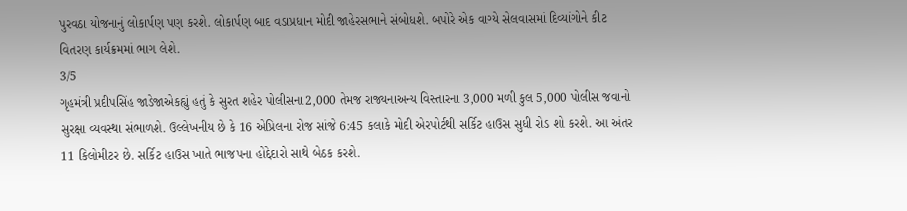પુરવઠા યોજનાનું લોકાર્પણ પણ કરશે. લોકાર્પણ બાદ વડાપ્રધાન મોદી જાહેરસભાને સંબોધશે. બપોરે એક વાગ્યે સેલવાસમાં દિવ્યાંગોને કીટ વિતરણ કાર્યક્રમમાં ભાગ લેશે.
3/5
ગૃહમંત્રી પ્રદીપસિંહ જાડેજાએકહ્યું હતું કે સુરત શહેર પોલીસના2,000 તેમજ રાજ્યનાઅન્ય વિસ્તારના 3,000 મળી કુલ 5,000 પોલીસ જવાનો સુરક્ષા વ્યવસ્થા સંભાળશે. ઉલ્લેખનીય છે કે 16 એપ્રિલના રોજ સાંજે 6:45 કલાકે મોદી એરપોર્ટથી સર્કિટ હાઉસ સુધી રોડ શો કરશે. આ અંતર 11 કિલોમીટર છે. સર્કિટ હાઉસ ખાતે ભાજપના હોદ્દેદારો સાથે બેઠક કરશે.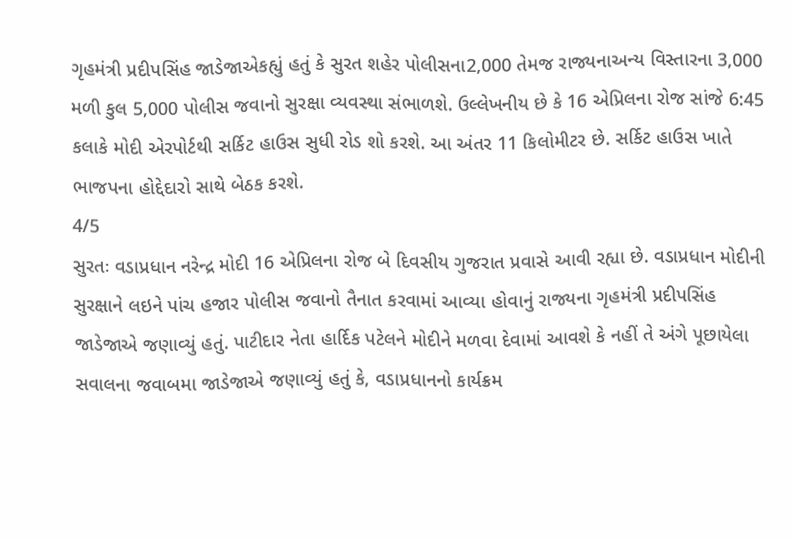ગૃહમંત્રી પ્રદીપસિંહ જાડેજાએકહ્યું હતું કે સુરત શહેર પોલીસના2,000 તેમજ રાજ્યનાઅન્ય વિસ્તારના 3,000 મળી કુલ 5,000 પોલીસ જવાનો સુરક્ષા વ્યવસ્થા સંભાળશે. ઉલ્લેખનીય છે કે 16 એપ્રિલના રોજ સાંજે 6:45 કલાકે મોદી એરપોર્ટથી સર્કિટ હાઉસ સુધી રોડ શો કરશે. આ અંતર 11 કિલોમીટર છે. સર્કિટ હાઉસ ખાતે ભાજપના હોદ્દેદારો સાથે બેઠક કરશે.
4/5
સુરતઃ વડાપ્રધાન નરેન્દ્ર મોદી 16 એપ્રિલના રોજ બે દિવસીય ગુજરાત પ્રવાસે આવી રહ્યા છે. વડાપ્રધાન મોદીની સુરક્ષાને લઇને પાંચ હજાર પોલીસ જવાનો તૈનાત કરવામાં આવ્યા હોવાનું રાજ્યના ગૃહમંત્રી પ્રદીપસિંહ જાડેજાએ જણાવ્યું હતું. પાટીદાર નેતા હાર્દિક પટેલને મોદીને મળવા દેવામાં આવશે કે નહીં તે અંગે પૂછાયેલા સવાલના જવાબમા જાડેજાએ જણાવ્યું હતું કે, વડાપ્રધાનનો કાર્યક્રમ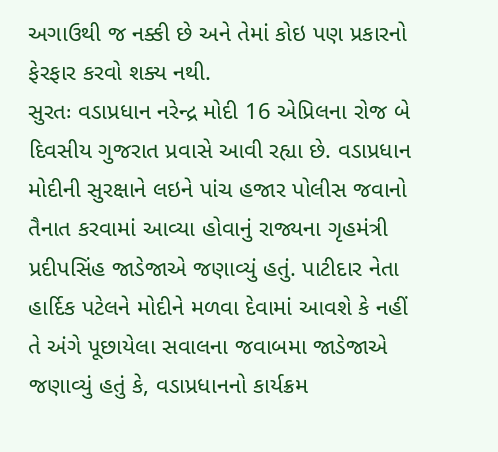અગાઉથી જ નક્કી છે અને તેમાં કોઇ પણ પ્રકારનો ફેરફાર કરવો શક્ય નથી.
સુરતઃ વડાપ્રધાન નરેન્દ્ર મોદી 16 એપ્રિલના રોજ બે દિવસીય ગુજરાત પ્રવાસે આવી રહ્યા છે. વડાપ્રધાન મોદીની સુરક્ષાને લઇને પાંચ હજાર પોલીસ જવાનો તૈનાત કરવામાં આવ્યા હોવાનું રાજ્યના ગૃહમંત્રી પ્રદીપસિંહ જાડેજાએ જણાવ્યું હતું. પાટીદાર નેતા હાર્દિક પટેલને મોદીને મળવા દેવામાં આવશે કે નહીં તે અંગે પૂછાયેલા સવાલના જવાબમા જાડેજાએ જણાવ્યું હતું કે, વડાપ્રધાનનો કાર્યક્રમ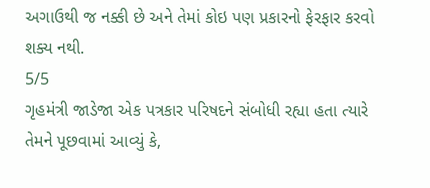અગાઉથી જ નક્કી છે અને તેમાં કોઇ પણ પ્રકારનો ફેરફાર કરવો શક્ય નથી.
5/5
ગૃહમંત્રી જાડેજા એક પત્રકાર પરિષદને સંબોધી રહ્યા હતા ત્યારે તેમને પૂછવામાં આવ્યું કે,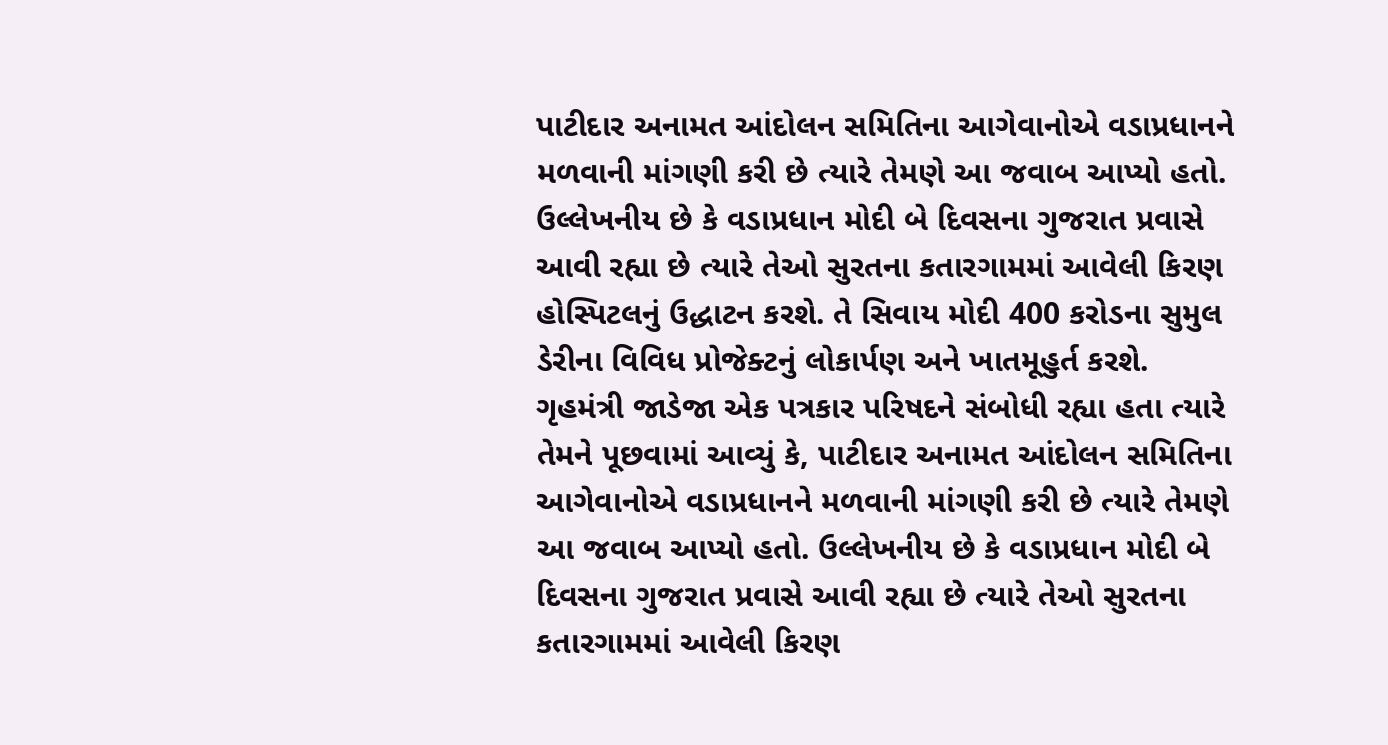પાટીદાર અનામત આંદોલન સમિતિના આગેવાનોએ વડાપ્રધાનને મળવાની માંગણી કરી છે ત્યારે તેમણે આ જવાબ આપ્યો હતો. ઉલ્લેખનીય છે કે વડાપ્રધાન મોદી બે દિવસના ગુજરાત પ્રવાસે આવી રહ્યા છે ત્યારે તેઓ સુરતના કતારગામમાં આવેલી કિરણ હોસ્પિટલનું ઉદ્ધાટન કરશે. તે સિવાય મોદી 400 કરોડના સુમુલ ડેરીના વિવિધ પ્રોજેક્ટનું લોકાર્પણ અને ખાતમૂહુર્ત કરશે.
ગૃહમંત્રી જાડેજા એક પત્રકાર પરિષદને સંબોધી રહ્યા હતા ત્યારે તેમને પૂછવામાં આવ્યું કે, પાટીદાર અનામત આંદોલન સમિતિના આગેવાનોએ વડાપ્રધાનને મળવાની માંગણી કરી છે ત્યારે તેમણે આ જવાબ આપ્યો હતો. ઉલ્લેખનીય છે કે વડાપ્રધાન મોદી બે દિવસના ગુજરાત પ્રવાસે આવી રહ્યા છે ત્યારે તેઓ સુરતના કતારગામમાં આવેલી કિરણ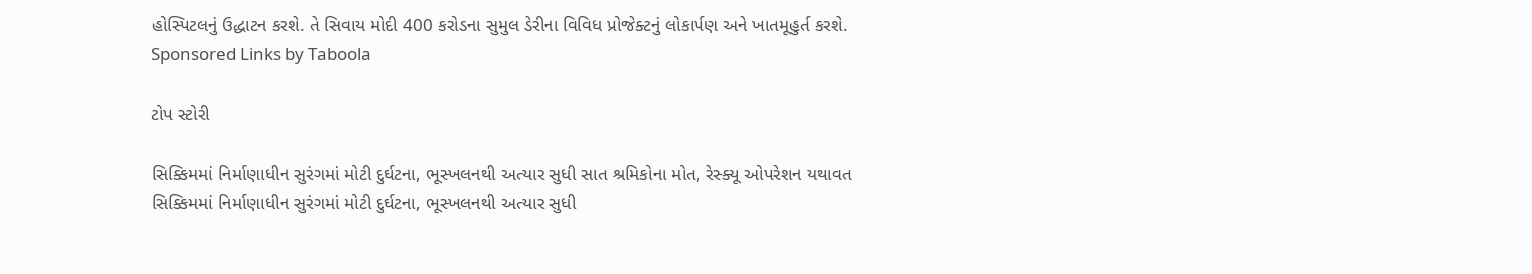હોસ્પિટલનું ઉદ્ધાટન કરશે. તે સિવાય મોદી 400 કરોડના સુમુલ ડેરીના વિવિધ પ્રોજેક્ટનું લોકાર્પણ અને ખાતમૂહુર્ત કરશે.
Sponsored Links by Taboola

ટોપ સ્ટોરી

સિક્કિમમાં નિર્માણાધીન સુરંગમાં મોટી દુર્ઘટના, ભૂસ્ખલનથી અત્યાર સુધી સાત શ્રમિકોના મોત, રેસ્ક્યૂ ઓપરેશન યથાવત
સિક્કિમમાં નિર્માણાધીન સુરંગમાં મોટી દુર્ઘટના, ભૂસ્ખલનથી અત્યાર સુધી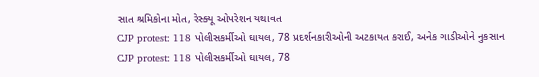સાત શ્રમિકોના મોત, રેસ્ક્યૂ ઓપરેશન યથાવત
CJP protest: 118 પોલીસકર્મીઓ ઘાયલ, 78 પ્રદર્શનકારીઓની અટકાયત કરાઈ, અનેક ગાડીઓને નુકસાન
CJP protest: 118 પોલીસકર્મીઓ ઘાયલ, 78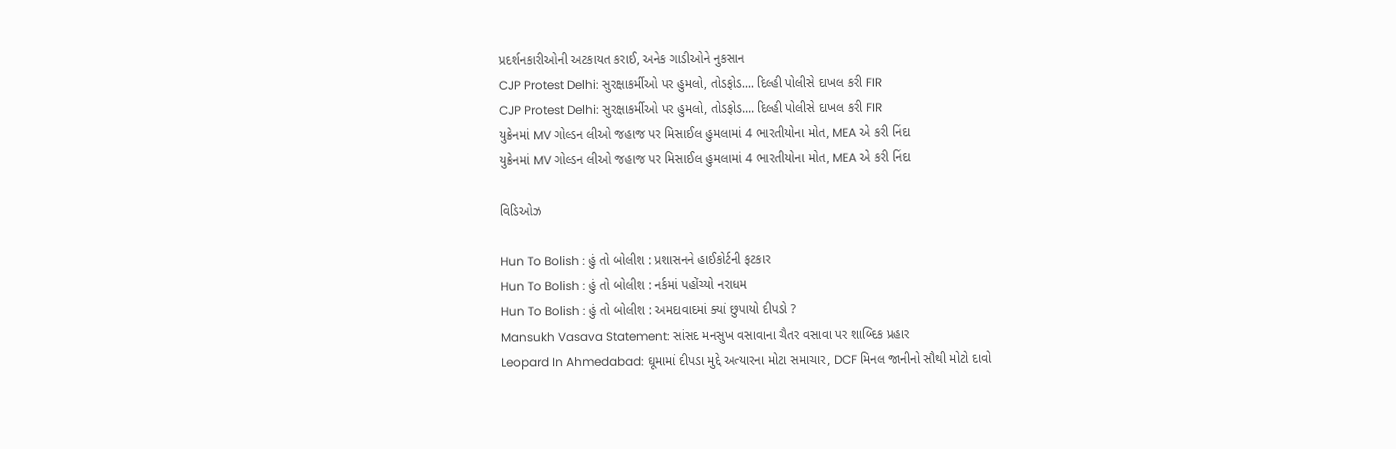પ્રદર્શનકારીઓની અટકાયત કરાઈ, અનેક ગાડીઓને નુકસાન
CJP Protest Delhi: સુરક્ષાકર્મીઓ પર હુમલો, તોડફોડ.... દિલ્હી પોલીસે દાખલ કરી FIR
CJP Protest Delhi: સુરક્ષાકર્મીઓ પર હુમલો, તોડફોડ.... દિલ્હી પોલીસે દાખલ કરી FIR
યુક્રેનમાં MV ગોલ્ડન લીઓ જહાજ પર મિસાઈલ હુમલામાં 4 ભારતીયોના મોત, MEA એ કરી નિંદા
યુક્રેનમાં MV ગોલ્ડન લીઓ જહાજ પર મિસાઈલ હુમલામાં 4 ભારતીયોના મોત, MEA એ કરી નિંદા

વિડિઓઝ

Hun To Bolish : હું તો બોલીશ : પ્રશાસનને હાઈકોર્ટની ફટકાર
Hun To Bolish : હું તો બોલીશ : નર્કમાં પહોંચ્યો નરાધમ
Hun To Bolish : હું તો બોલીશ : અમદાવાદમાં ક્યાં છુપાયો દીપડો ?
Mansukh Vasava Statement: સાંસદ મનસુખ વસાવાના ચૈતર વસાવા પર શાબ્દિક પ્રહાર
Leopard In Ahmedabad: ઘૂમામાં દીપડા મુદ્દે અત્યારના મોટા સમાચાર, DCF મિનલ જાનીનો સૌથી મોટો દાવો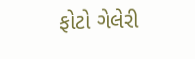ફોટો ગેલેરી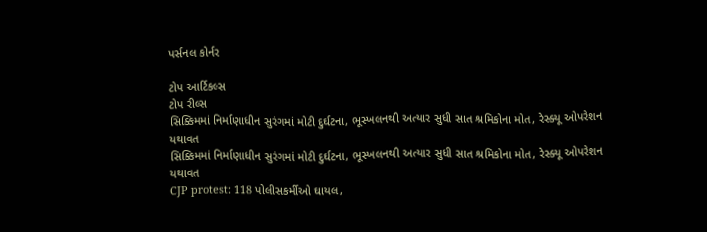પર્સનલ કોર્નર

ટોપ આર્ટિકલ્સ
ટોપ રીલ્સ
સિક્કિમમાં નિર્માણાધીન સુરંગમાં મોટી દુર્ઘટના, ભૂસ્ખલનથી અત્યાર સુધી સાત શ્રમિકોના મોત, રેસ્ક્યૂ ઓપરેશન યથાવત
સિક્કિમમાં નિર્માણાધીન સુરંગમાં મોટી દુર્ઘટના, ભૂસ્ખલનથી અત્યાર સુધી સાત શ્રમિકોના મોત, રેસ્ક્યૂ ઓપરેશન યથાવત
CJP protest: 118 પોલીસકર્મીઓ ઘાયલ,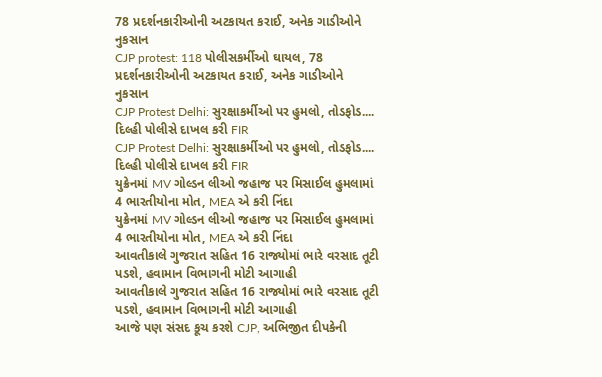78 પ્રદર્શનકારીઓની અટકાયત કરાઈ, અનેક ગાડીઓને નુકસાન
CJP protest: 118 પોલીસકર્મીઓ ઘાયલ, 78 પ્રદર્શનકારીઓની અટકાયત કરાઈ, અનેક ગાડીઓને નુકસાન
CJP Protest Delhi: સુરક્ષાકર્મીઓ પર હુમલો, તોડફોડ.... દિલ્હી પોલીસે દાખલ કરી FIR
CJP Protest Delhi: સુરક્ષાકર્મીઓ પર હુમલો, તોડફોડ.... દિલ્હી પોલીસે દાખલ કરી FIR
યુક્રેનમાં MV ગોલ્ડન લીઓ જહાજ પર મિસાઈલ હુમલામાં 4 ભારતીયોના મોત, MEA એ કરી નિંદા
યુક્રેનમાં MV ગોલ્ડન લીઓ જહાજ પર મિસાઈલ હુમલામાં 4 ભારતીયોના મોત, MEA એ કરી નિંદા
આવતીકાલે ગુજરાત સહિત 16 રાજ્યોમાં ભારે વરસાદ તૂટી પડશે, હવામાન વિભાગની મોટી આગાહી
આવતીકાલે ગુજરાત સહિત 16 રાજ્યોમાં ભારે વરસાદ તૂટી પડશે, હવામાન વિભાગની મોટી આગાહી
આજે પણ સંસદ કૂચ કરશે CJP, અભિજીત દીપકેની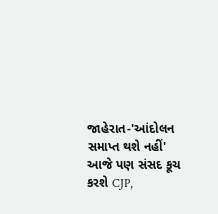જાહેરાત-'આંદોલન સમાપ્ત થશે નહીં'
આજે પણ સંસદ કૂચ કરશે CJP,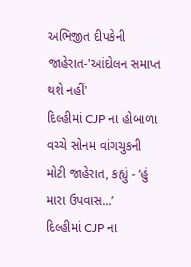અભિજીત દીપકેની જાહેરાત-'આંદોલન સમાપ્ત થશે નહીં'
દિલ્હીમાં CJP ના હોબાળા વચ્ચે સોનમ વાંગચુકની મોટી જાહેરાત, કહ્યું - ‘હું મારા ઉપવાસ...’
દિલ્હીમાં CJP ના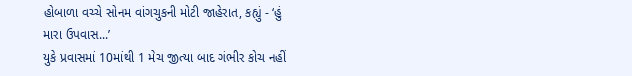હોબાળા વચ્ચે સોનમ વાંગચુકની મોટી જાહેરાત, કહ્યું - ‘હું મારા ઉપવાસ...’
યુકે પ્રવાસમાં 10માંથી 1 મેચ જીત્યા બાદ ગંભીર કોચ નહીં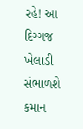રહે! આ દિગ્ગજ ખેલાડી સંભાળશે કમાન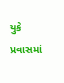યુકે પ્રવાસમાં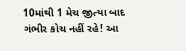10માંથી 1 મેચ જીત્યા બાદ ગંભીર કોચ નહીં રહે! આ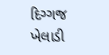દિગ્ગજ ખેલાડી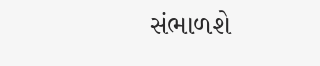સંભાળશે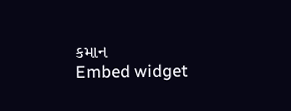કમાન
Embed widget